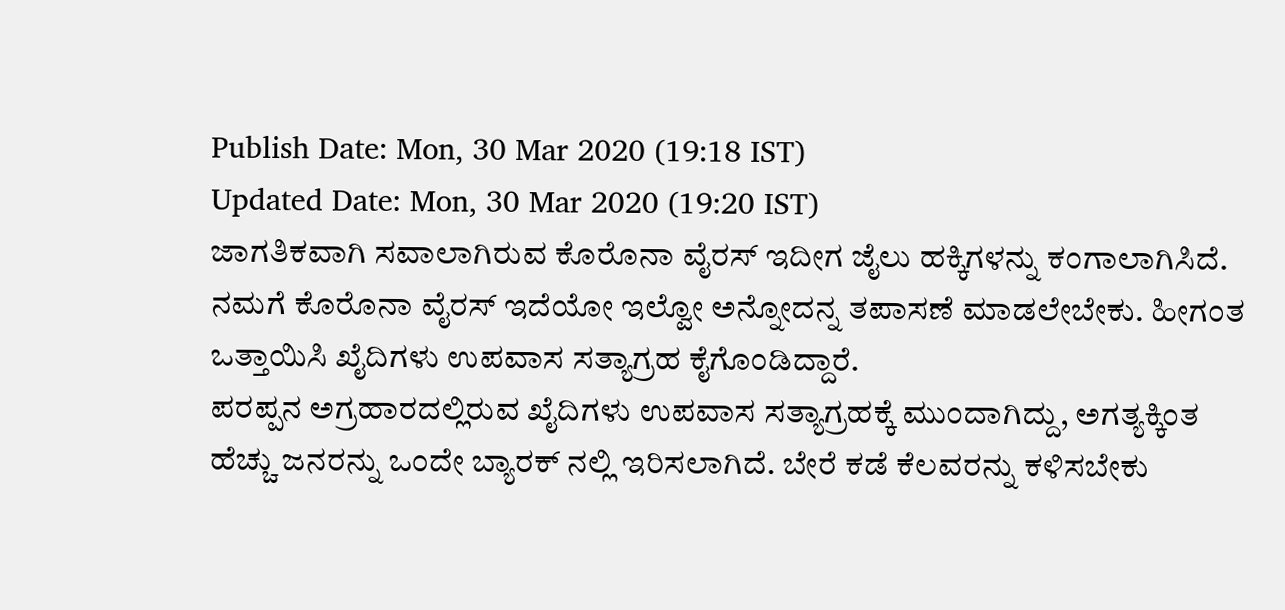Publish Date: Mon, 30 Mar 2020 (19:18 IST)
Updated Date: Mon, 30 Mar 2020 (19:20 IST)
ಜಾಗತಿಕವಾಗಿ ಸವಾಲಾಗಿರುವ ಕೊರೊನಾ ವೈರಸ್ ಇದೀಗ ಜೈಲು ಹಕ್ಕಿಗಳನ್ನು ಕಂಗಾಲಾಗಿಸಿದೆ.
ನಮಗೆ ಕೊರೊನಾ ವೈರಸ್ ಇದೆಯೋ ಇಲ್ವೋ ಅನ್ನೋದನ್ನ ತಪಾಸಣೆ ಮಾಡಲೇಬೇಕು. ಹೀಗಂತ ಒತ್ತಾಯಿಸಿ ಖೈದಿಗಳು ಉಪವಾಸ ಸತ್ಯಾಗ್ರಹ ಕೈಗೊಂಡಿದ್ದಾರೆ.
ಪರಪ್ಪನ ಅಗ್ರಹಾರದಲ್ಲಿರುವ ಖೈದಿಗಳು ಉಪವಾಸ ಸತ್ಯಾಗ್ರಹಕ್ಕೆ ಮುಂದಾಗಿದ್ದು, ಅಗತ್ಯಕ್ಕಿಂತ ಹೆಚ್ಚು ಜನರನ್ನು ಒಂದೇ ಬ್ಯಾರಕ್ ನಲ್ಲಿ ಇರಿಸಲಾಗಿದೆ. ಬೇರೆ ಕಡೆ ಕೆಲವರನ್ನು ಕಳಿಸಬೇಕು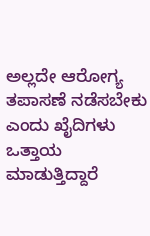ಅಲ್ಲದೇ ಆರೋಗ್ಯ ತಪಾಸಣೆ ನಡೆಸಬೇಕು ಎಂದು ಖೈದಿಗಳು ಒತ್ತಾಯ ಮಾಡುತ್ತಿದ್ದಾರೆ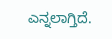ಎನ್ನಲಾಗ್ತಿದೆ.